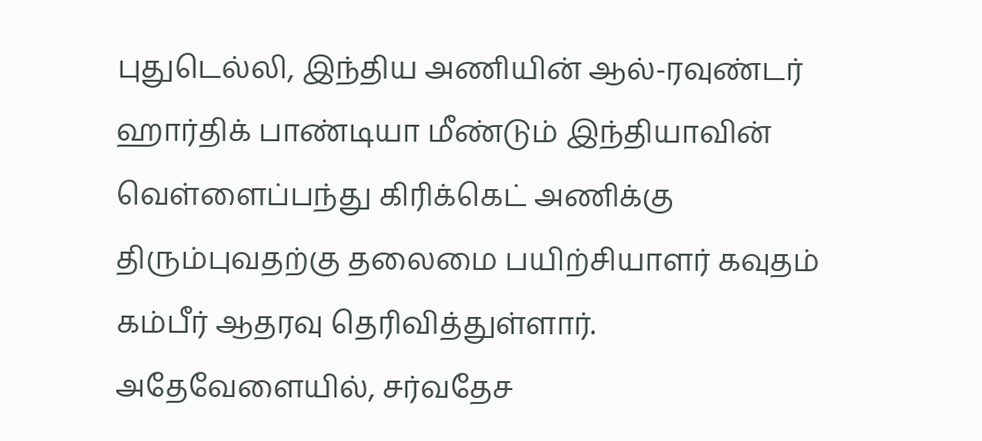புதுடெல்லி, இந்திய அணியின் ஆல்-ரவுண்டர் ஹார்திக் பாண்டியா மீண்டும் இந்தியாவின் வெள்ளைப்பந்து கிரிக்கெட் அணிக்கு திரும்புவதற்கு தலைமை பயிற்சியாளர் கவுதம் கம்பீர் ஆதரவு தெரிவித்துள்ளார். அதேவேளையில், சர்வதேச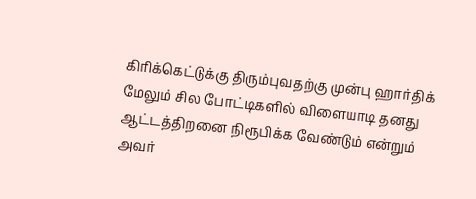கிரிக்கெட்டுக்கு திரும்புவதற்கு முன்பு ஹார்திக் மேலும் சில போட்டிகளில் விளையாடி தனது ஆட்டத்திறனை நிரூபிக்க வேண்டும் என்றும் அவர்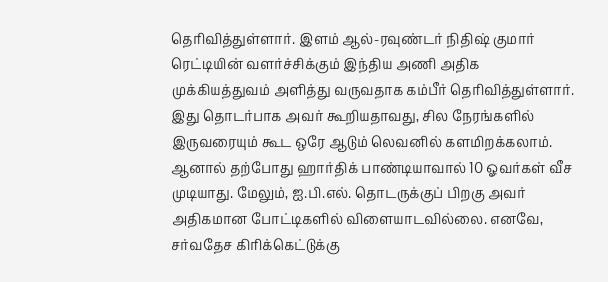தெரிவித்துள்ளார். இளம் ஆல்-ரவுண்டர் நிதிஷ் குமார் ரெட்டியின் வளர்ச்சிக்கும் இந்திய அணி அதிக முக்கியத்துவம் அளித்து வருவதாக கம்பீர் தெரிவித்துள்ளார். இது தொடர்பாக அவர் கூறியதாவது, சில நேரங்களில் இருவரையும் கூட ஒரே ஆடும் லெவனில் களமிறக்கலாம். ஆனால் தற்போது ஹார்திக் பாண்டியாவால் 10 ஓவர்கள் வீச முடியாது. மேலும், ஐ.பி.எல். தொடருக்குப் பிறகு அவர் அதிகமான போட்டிகளில் விளையாடவில்லை. எனவே, சர்வதேச கிரிக்கெட்டுக்கு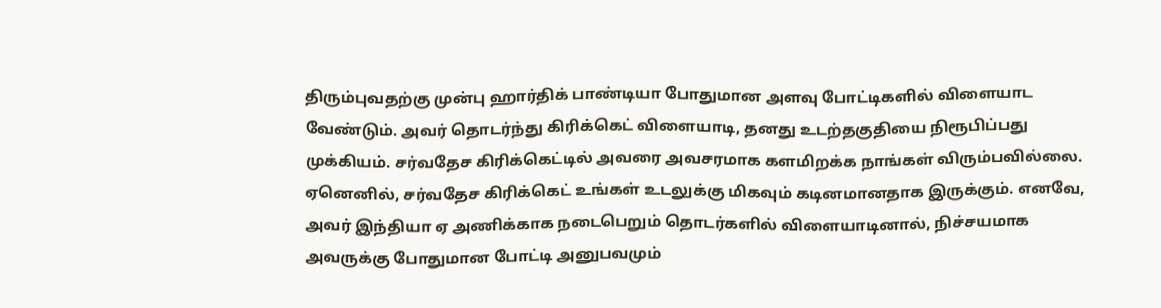திரும்புவதற்கு முன்பு ஹார்திக் பாண்டியா போதுமான அளவு போட்டிகளில் விளையாட வேண்டும். அவர் தொடர்ந்து கிரிக்கெட் விளையாடி, தனது உடற்தகுதியை நிரூபிப்பது முக்கியம். சர்வதேச கிரிக்கெட்டில் அவரை அவசரமாக களமிறக்க நாங்கள் விரும்பவில்லை. ஏனெனில், சர்வதேச கிரிக்கெட் உங்கள் உடலுக்கு மிகவும் கடினமானதாக இருக்கும். எனவே, அவர் இந்தியா ஏ அணிக்காக நடைபெறும் தொடர்களில் விளையாடினால், நிச்சயமாக அவருக்கு போதுமான போட்டி அனுபவமும்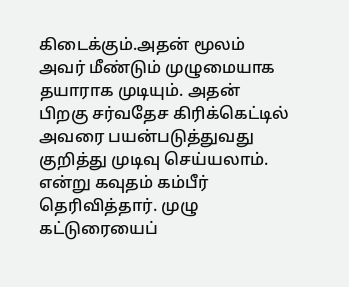கிடைக்கும்.அதன் மூலம் அவர் மீண்டும் முழுமையாக தயாராக முடியும். அதன் பிறகு சர்வதேச கிரிக்கெட்டில் அவரை பயன்படுத்துவது குறித்து முடிவு செய்யலாம். என்று கவுதம் கம்பீர் தெரிவித்தார். முழு கட்டுரையைப்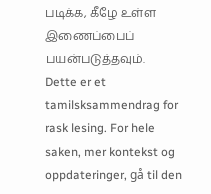படிக்க, கீழே உள்ள இணைப்பைப் பயன்படுத்தவும்.
Dette er et tamilsksammendrag for rask lesing. For hele saken, mer kontekst og oppdateringer, gå til den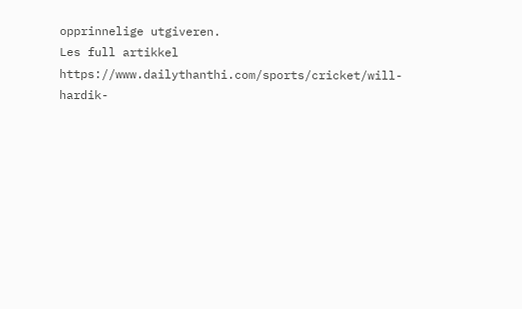opprinnelige utgiveren.
Les full artikkel
https://www.dailythanthi.com/sports/cricket/will-hardik-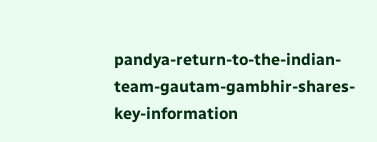pandya-return-to-the-indian-team-gautam-gambhir-shares-key-information